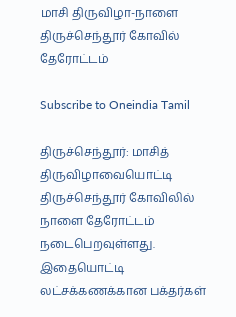மாசி திருவிழா-நாளை திருச்செந்தூர் கோவில் தேரோட்டம்

Subscribe to Oneindia Tamil

திருச்செந்தூர்: மாசித் திருவிழாவையொட்டி திருச்செந்தூர் கோவிலில் நாளை தேரோட்டம் நடைபெறவுள்ளது. இதையொட்டி லட்சக்கணக்கான பக்தர்கள்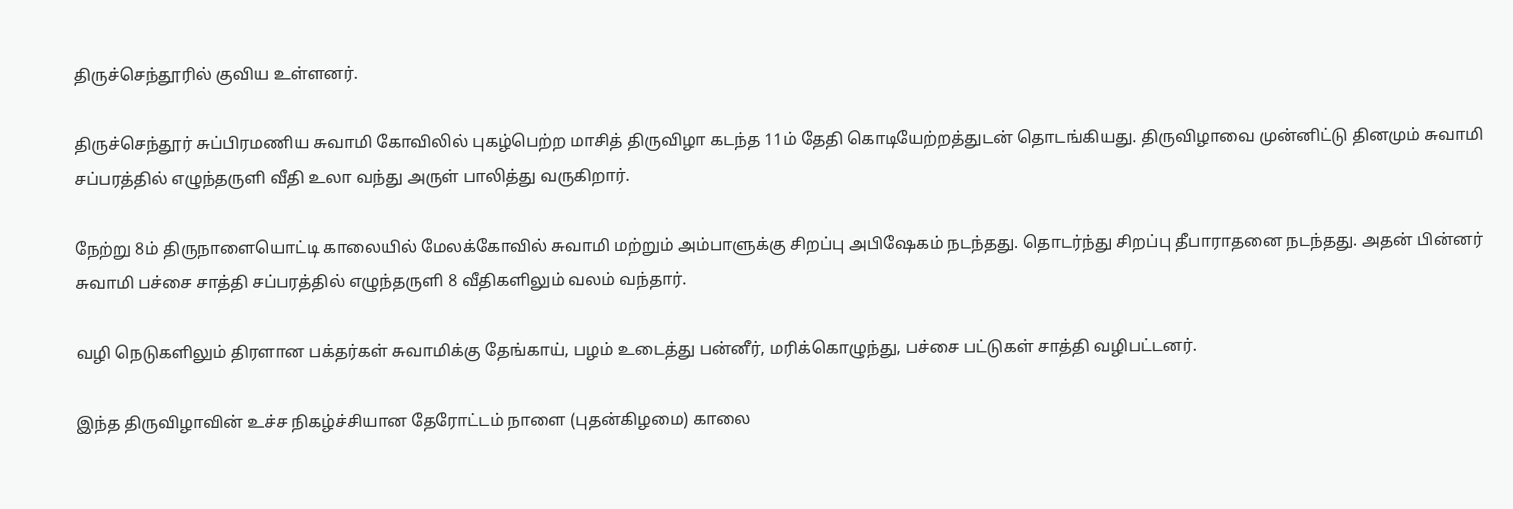திருச்செந்தூரில் குவிய உள்ளனர்.

திருச்செந்தூர் சுப்பிரமணிய சுவாமி கோவிலில் புகழ்பெற்ற மாசித் திருவிழா கடந்த 11ம் தேதி கொடியேற்றத்துடன் தொடங்கியது. திருவிழாவை முன்னிட்டு தினமும் சுவாமி சப்பரத்தில் எழுந்தருளி வீதி உலா வந்து அருள் பாலித்து வருகிறார்.

நேற்று 8ம் திருநாளையொட்டி காலையில் மேலக்கோவில் சுவாமி மற்றும் அம்பாளுக்கு சிறப்பு அபிஷேகம் நடந்தது. தொடர்ந்து சிறப்பு தீபாராதனை நடந்தது. அதன் பின்னர் சுவாமி பச்சை சாத்தி சப்பரத்தில் எழுந்தருளி 8 வீதிகளிலும் வலம் வந்தார்.

வழி நெடுகளிலும் திரளான பக்தர்கள் சுவாமிக்கு தேங்காய், பழம் உடைத்து பன்னீர், மரிக்கொழுந்து, பச்சை பட்டுகள் சாத்தி வழிபட்டனர்.

இந்த திருவிழாவின் உச்ச நிகழ்ச்சியான தேரோட்டம் நாளை (புதன்கிழமை) காலை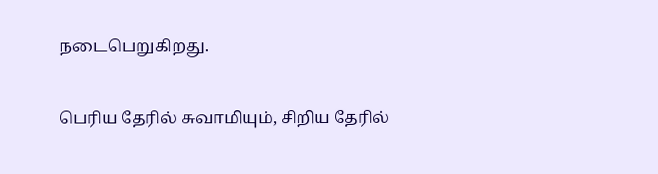நடைபெறுகிறது.

பெரிய தேரில் சுவாமியும், சிறிய தேரில்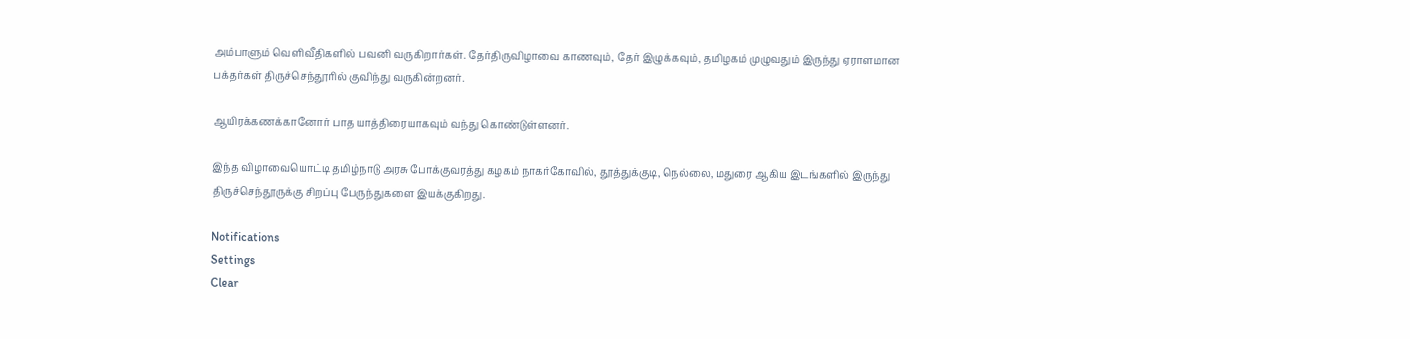அம்பாளும் வெளிவீதிகளில் பவனி வருகிறார்கள். தேர்திருவிழாவை காணவும், தேர் இழுக்கவும், தமிழகம் முழுவதும் இருந்து ஏராளமான பக்தர்கள் திருச்செந்தூரில் குவிந்து வருகின்றனர்.

ஆயிரக்கணக்கானோர் பாத யாத்திரையாகவும் வந்து கொண்டுள்ளனர்.

இந்த விழாவையொட்டி தமிழ்நாடு அரசு போக்குவரத்து கழகம் நாகர்கோவில், தூத்துக்குடி, நெல்லை, மதுரை ஆகிய இடங்களில் இருந்து திருச்செந்தூருக்கு சிறப்பு பேருந்துகளை இயக்குகிறது.

Notifications
Settings
Clear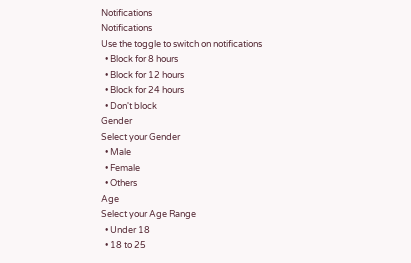Notifications
Notifications
Use the toggle to switch on notifications
  • Block for 8 hours
  • Block for 12 hours
  • Block for 24 hours
  • Don't block
Gender
Select your Gender
  • Male
  • Female
  • Others
Age
Select your Age Range
  • Under 18
  • 18 to 25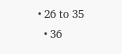• 26 to 35
  • 36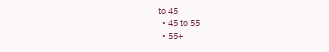to 45
  • 45 to 55
  • 55+